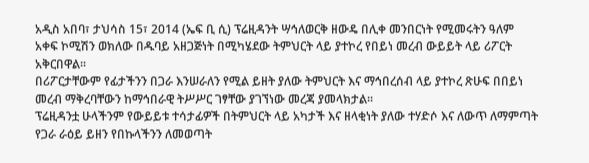አዲስ አበባ፣ ታህሳስ 15፣ 2014 (ኤፍ ቢ ሲ) ፕሬዚዳንት ሣኅለወርቅ ዘውዴ በሊቀ መንበርነት የሚመሩትን ዓለም አቀፍ ኮሚሽን ወክለው በዱባይ አዘጋጅነት በሚካሄደው ትምህርት ላይ ያተኮረ የበይነ መረብ ውይይት ላይ ሪፖርት አቅርበዋል፡፡
በሪፖርታቸውም የፊታችንን በጋራ እንሠራለን የሚል ይዘት ያለው ትምህርት እና ማኅበረሰብ ላይ ያተኮረ ጽሁፍ በበይነ መረብ ማቅረባቸውን ከማኅበራዊ ትሥሥር ገፃቸው ያገኘነው መረጃ ያመላክታል፡፡
ፕሬዚዳንቷ ሁላችንም የውይይቱ ተሳታፊዎች በትምህርት ላይ አካታች እና ዘላቂነት ያለው ተሃድሶ እና ለውጥ ለማምጣት የጋራ ራዕይ ይዘን የበኩላችንን ለመወጣት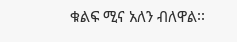ቁልፍ ሚና አለን ብለዋል፡፡